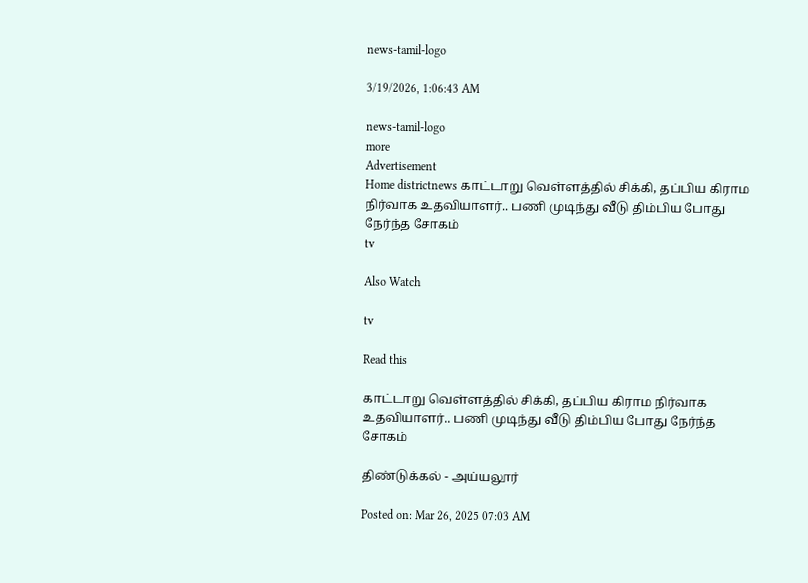news-tamil-logo

3/19/2026, 1:06:43 AM

news-tamil-logo
more
Advertisement
Home districtnews காட்டாறு வெள்ளத்தில் சிக்கி, தப்பிய கிராம நிர்வாக உதவியாளர்.. பணி முடிந்து வீடு திம்பிய போது நேர்ந்த சோகம்
tv

Also Watch

tv

Read this

காட்டாறு வெள்ளத்தில் சிக்கி, தப்பிய கிராம நிர்வாக உதவியாளர்.. பணி முடிந்து வீடு திம்பிய போது நேர்ந்த சோகம்

திண்டுக்கல் - அய்யலூர்

Posted on: Mar 26, 2025 07:03 AM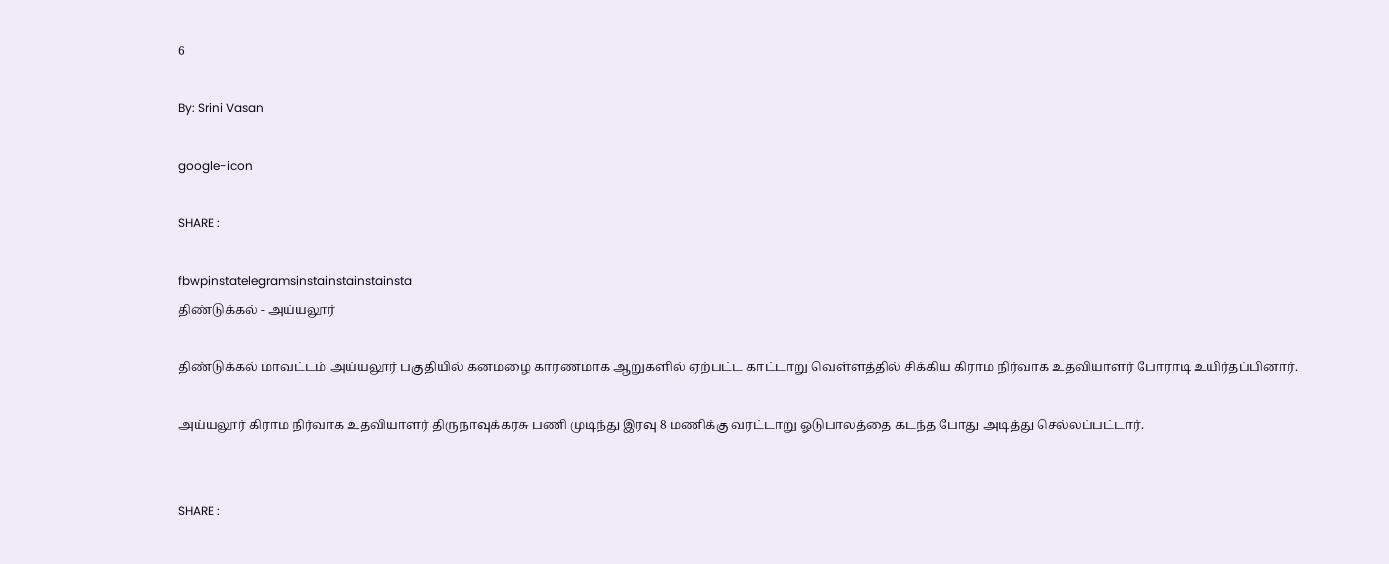6

By: Srini Vasan

google-icon

SHARE :

fbwpinstatelegramsinstainstainstainsta
திண்டுக்கல் - அய்யலூர்

திண்டுக்கல் மாவட்டம் அய்யலூர் பகுதியில் கனமழை காரணமாக ஆறுகளில் ஏற்பட்ட காட்டாறு வெள்ளத்தில் சிக்கிய கிராம நிர்வாக உதவியாளர் போராடி உயிர்தப்பினார்.

அய்யலூர் கிராம நிர்வாக உதவியாளர் திருநாவுக்கரசு பணி முடிந்து இரவு 8 மணிக்கு வரட்டாறு ஓடுபாலத்தை கடந்த போது அடித்து செல்லப்பட்டார்.


SHARE :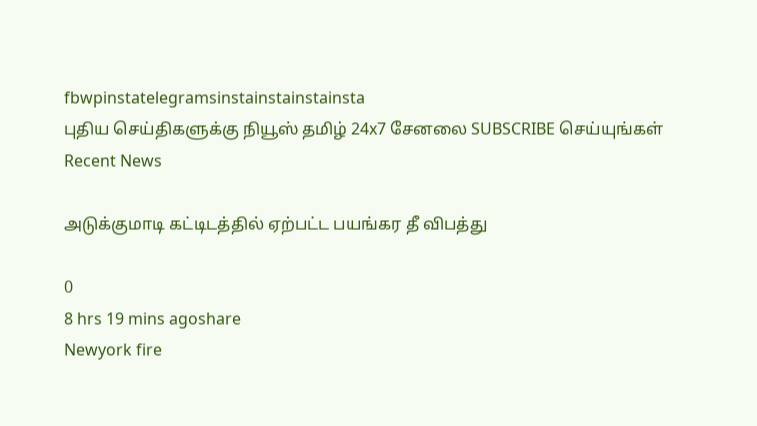fbwpinstatelegramsinstainstainstainsta
புதிய செய்திகளுக்கு நியூஸ் தமிழ் 24x7 சேனலை SUBSCRIBE செய்யுங்கள்
Recent News

அடுக்குமாடி கட்டிடத்தில் ஏற்பட்ட பயங்கர தீ விபத்து

0
8 hrs 19 mins agoshare
Newyork fire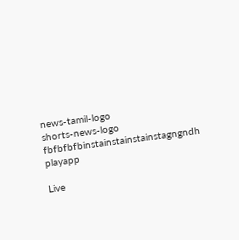news-tamil-logo
shorts-news-logo
fbfbfbfbinstainstainstainstagngndh
playapp

Live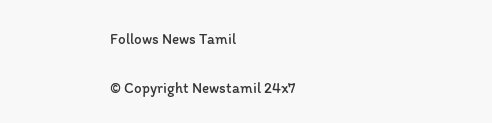Follows News Tamil

© Copyright Newstamil 24x7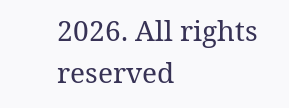2026. All rights reserved